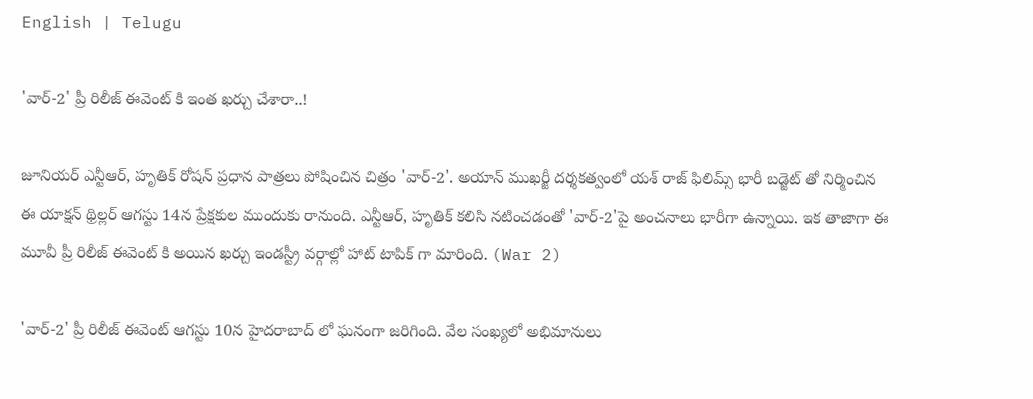English | Telugu

'వార్-2' ప్రీ రిలీజ్ ఈవెంట్ కి ఇంత ఖర్చు చేశారా..!

జూనియర్ ఎన్టీఆర్, హృతిక్ రోషన్ ప్రధాన పాత్రలు పోషించిన చిత్రం 'వార్-2'. అయాన్ ముఖర్జీ దర్శకత్వంలో యశ్ రాజ్ ఫిలిమ్స్ భారీ బడ్జెట్ తో నిర్మించిన ఈ యాక్షన్ థ్రిల్లర్ ఆగస్టు 14న ప్రేక్షకుల ముందుకు రానుంది. ఎన్టీఆర్, హృతిక్ కలిసి నటించడంతో 'వార్-2'పై అంచనాలు భారీగా ఉన్నాయి. ఇక తాజాగా ఈ మూవీ ప్రీ రిలీజ్ ఈవెంట్ కి అయిన ఖర్చు ఇండస్ట్రీ వర్గాల్లో హాట్ టాపిక్ గా మారింది. (War 2)

'వార్-2' ప్రీ రిలీజ్ ఈవెంట్ ఆగస్టు 10న హైదరాబాద్ లో ఘనంగా జరిగింది. వేల సంఖ్యలో అభిమానులు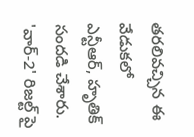తరలివచ్చిన ఈ వేడుకలో ఎన్టీఆర్, హృతిక్ సందడి చేశారు. 'వార్-2' రిజల్ట్ పై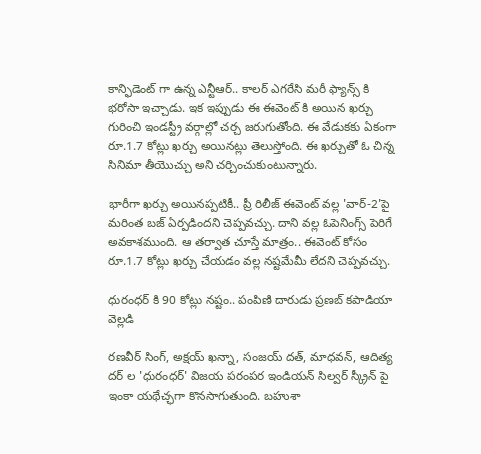కాన్ఫిడెంట్ గా ఉన్న ఎన్టీఆర్.. కాలర్ ఎగరేసి మరీ ఫ్యాన్స్ కి భరోసా ఇచ్చాడు. ఇక ఇప్పుడు ఈ ఈవెంట్ కి అయిన ఖర్చు గురించి ఇండస్ట్రీ వర్గాల్లో చర్చ జరుగుతోంది. ఈ వేడుకకు ఏకంగా రూ.1.7 కోట్లు ఖర్చు అయినట్లు తెలుస్తోంది. ఈ ఖర్చుతో ఓ చిన్న సినిమా తీయొచ్చు అని చర్చించుకుంటున్నారు.

భారీగా ఖర్చు అయినప్పటికీ.. ప్రీ రిలీజ్ ఈవెంట్ వల్ల 'వార్-2'పై మరింత బజ్ ఏర్పడిందని చెప్పవచ్చు. దాని వల్ల ఓపెనింగ్స్ పెరిగే అవకాశముంది. ఆ తర్వాత చూస్తే మాత్రం.. ఈవెంట్ కోసం రూ.1.7 కోట్లు ఖర్చు చేయడం వల్ల నష్టమేమీ లేదని చెప్పవచ్చు.

ధురంధర్ కి 90 కోట్లు నష్టం.. పంపిణి దారుడు ప్రణబ్ కపాడియా వెల్లడి

రణవీర్ సింగ్, అక్షయ్ ఖన్నా, సంజయ్ దత్, మాధవన్, ఆదిత్య దర్ ల 'ధురంధర్' విజయ పరంపర ఇండియన్ సిల్వర్ స్క్రీన్ పై ఇంకా యథేచ్ఛగా కొనసాగుతుంది. బహుశా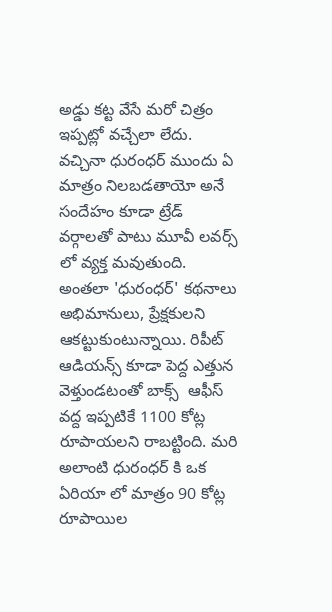అడ్డు కట్ట వేసే మరో చిత్రం ఇప్పట్లో వచ్చేలా లేదు. వచ్చినా ధురంధర్ ముందు ఏ మాత్రం నిలబడతాయో అనే సందేహం కూడా ట్రేడ్ వర్గాలతో పాటు మూవీ లవర్స్ లో వ్యక్త మవుతుంది. అంతలా 'ధురంధర్' కథనాలు అభిమానులు, ప్రేక్షకులని ఆకట్టుకుంటున్నాయి. రిపీట్ ఆడియన్స్ కూడా పెద్ద ఎత్తున వెళ్తుండటంతో బాక్స్  ఆఫీస్ వద్ద ఇప్పటికే 1100 కోట్ల రూపాయలని రాబట్టింది. మరి అలాంటి ధురంధర్ కి ఒక ఏరియా లో మాత్రం 90 కోట్ల రూపాయిల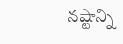నష్టాన్ని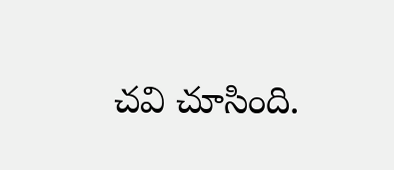చవి చూసింది.